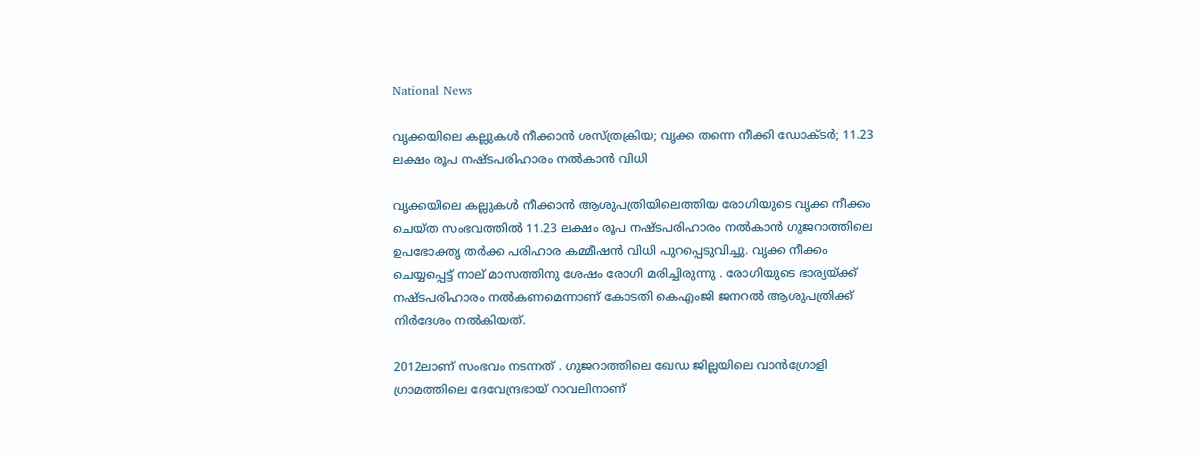National News

വൃക്കയിലെ കല്ലുകൾ നീക്കാൻ ശസ്ത്രക്രിയ; വൃക്ക തന്നെ നീക്കി ഡോക്ടർ; 11.23 ലക്ഷം രൂപ നഷ്ടപരിഹാരം നൽകാൻ വിധി

വൃക്കയിലെ കല്ലുകൾ നീക്കാന്‍ ആശുപത്രിയിലെത്തിയ രോഗിയുടെ വൃക്ക നീക്കം ചെയ്ത സംഭവത്തിൽ 11.23 ലക്ഷം രൂപ നഷ്ടപരിഹാരം നൽകാൻ ഗുജറാത്തിലെ ഉപഭോക്തൃ തർക്ക പരിഹാര കമ്മീഷൻ വിധി പുറപ്പെടുവിച്ചു. വൃക്ക നീക്കം ചെയ്യപ്പെട്ട് നാല് മാസത്തിനു ശേഷം രോഗി മരിച്ചിരുന്നു . രോഗിയുടെ ഭാര്യയ്ക്ക് നഷ്ടപരിഹാരം നല്‍കണമെന്നാണ് കോടതി കെഎംജി ജനറല്‍ ആശുപത്രിക്ക് നിര്‍ദേശം നല്‍കിയത്.

2012ലാണ് സംഭവം നടന്നത് . ഗുജറാത്തിലെ ഖേഡ ജില്ലയിലെ വാൻഗ്രോളി ഗ്രാമത്തിലെ ദേവേന്ദ്രഭായ് റാവലിനാണ്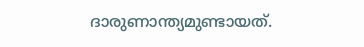ദാരുണാന്ത്യമുണ്ടായത്.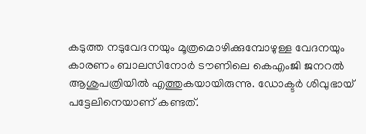കടുത്ത നടുവേദനയും മൂത്രമൊഴിക്കുമ്പോഴുള്ള വേദനയും കാരണം ബാലസിനോർ ടൗണിലെ കെഎംജി ജനറൽ ആശുപത്രിയില്‍ എത്തുകയായിരുന്നു. ഡോക്ടർ ശിവുഭായ് പട്ടേലിനെയാണ് കണ്ടത്.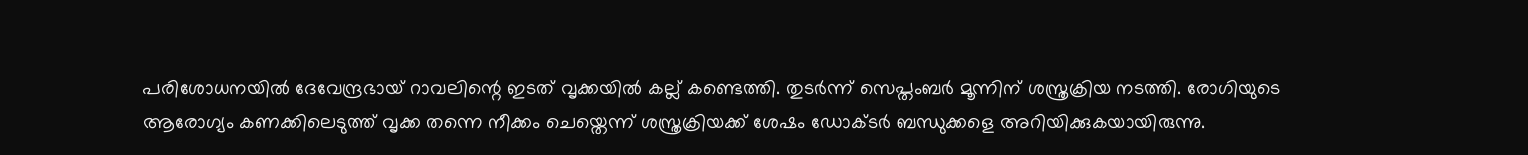പരിശോധനയിൽ ദേവേന്ദ്രഭായ് റാവലിന്റെ ഇടത് വൃക്കയിൽ കല്ല് കണ്ടെത്തി. തുടർന്ന് സെപ്തംബർ മൂന്നിന് ശസ്ത്രക്രിയ നടത്തി. രോഗിയുടെ ആരോഗ്യം കണക്കിലെടുത്ത് വൃക്ക തന്നെ നീക്കം ചെയ്തെന്ന് ശസ്ത്രക്രിയക്ക് ശേഷം ഡോക്ടര്‍ ബന്ധുക്കളെ അറിയിക്കുകയായിരുന്നു.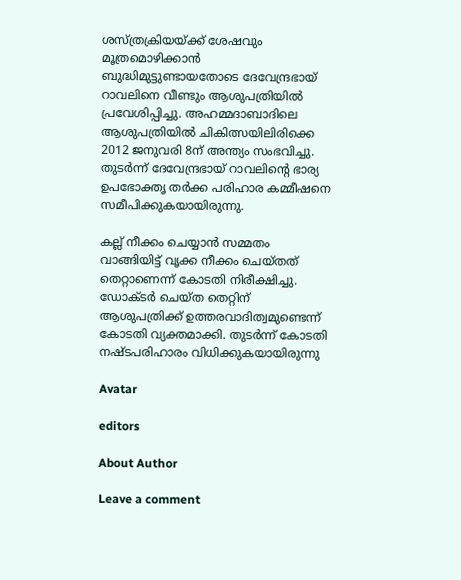ശസ്ത്രക്രിയയ്ക്ക് ശേഷവും മൂത്രമൊഴിക്കാന്‍ ബുദ്ധിമുട്ടുണ്ടായതോടെ ദേവേന്ദ്രഭായ് റാവലിനെ വീണ്ടും ആശുപത്രിയില്‍ പ്രവേശിപ്പിച്ചു. അഹമ്മദാബാദിലെ ആശുപത്രിയിൽ ചികിത്സയിലിരിക്കെ 2012 ജനുവരി 8ന് അന്ത്യം സംഭവിച്ചു. തുടര്‍ന്ന് ദേവേന്ദ്രഭായ് റാവലിന്‍റെ ഭാര്യ ഉപഭോക്തൃ തർക്ക പരിഹാര കമ്മീഷനെ സമീപിക്കുകയായിരുന്നു.

കല്ല് നീക്കം ചെയ്യാന്‍ സമ്മതം വാങ്ങിയിട്ട് വൃക്ക നീക്കം ചെയ്തത് തെറ്റാണെന്ന് കോടതി നിരീക്ഷിച്ചു. ഡോക്ടര്‍ ചെയ്ത തെറ്റിന് ആശുപത്രിക്ക് ഉത്തരവാദിത്വമുണ്ടെന്ന് കോടതി വ്യക്തമാക്കി. തുടര്‍ന്ന് കോടതി നഷ്ടപരിഹാരം വിധിക്കുകയായിരുന്നു

Avatar

editors

About Author

Leave a comment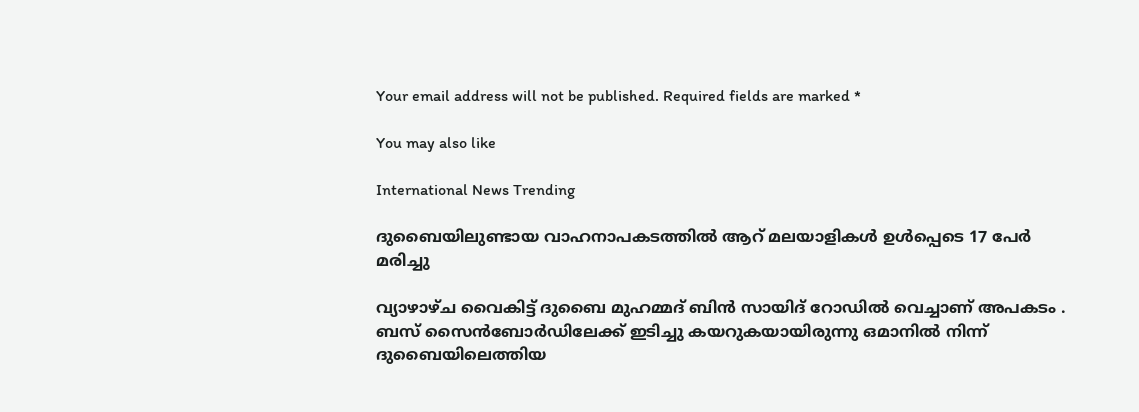Your email address will not be published. Required fields are marked *

You may also like

International News Trending

ദുബൈയിലുണ്ടായ വാഹനാപകടത്തില്‍ ആറ് മലയാളികള്‍ ഉള്‍പ്പെടെ 17 പേര്‍ മരിച്ചു

വ്യാഴാഴ്ച വൈകിട്ട് ദുബൈ മുഹമ്മദ് ബിൻ സായിദ് റോഡിൽ വെച്ചാണ് അപകടം . ബസ് സൈൻബോർഡിലേക്ക് ഇടിച്ചു കയറുകയായിരുന്നു ഒമാനിൽ നിന്ന് ദുബൈയിലെത്തിയ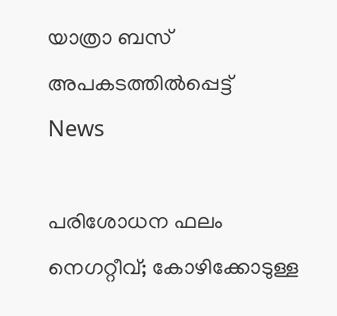യാത്രാ ബസ് അപകടത്തിൽപ്പെട്ട്
News

പരിശോധന ഫലം നെഗറ്റീവ്; കോഴിക്കോടുള്ള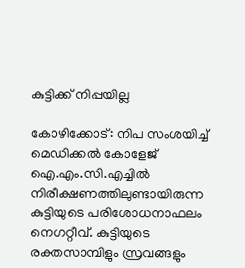കുട്ടിക്ക് നിപ്പയില്ല

കോഴിക്കോട്: നിപ സംശയിച്ച് മെഡിക്കല്‍ കോളേജ് ഐ.എം.സി.എച്ചില്‍ നിരീക്ഷണത്തിലുണ്ടായിരുന്ന കുട്ടിയുടെ പരിശോധനാഫലം നെഗറ്റീവ്. കുട്ടിയുടെ രക്തസാമ്പിളും സ്രവങ്ങളും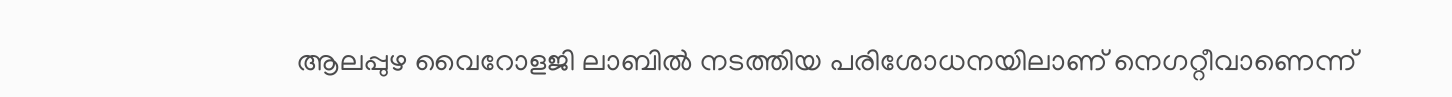ആലപ്പുഴ വൈറോളജി ലാബില്‍ നടത്തിയ പരിശോധനയിലാണ് നെഗറ്റീവാണെന്ന്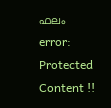ഫലം
error: Protected Content !!